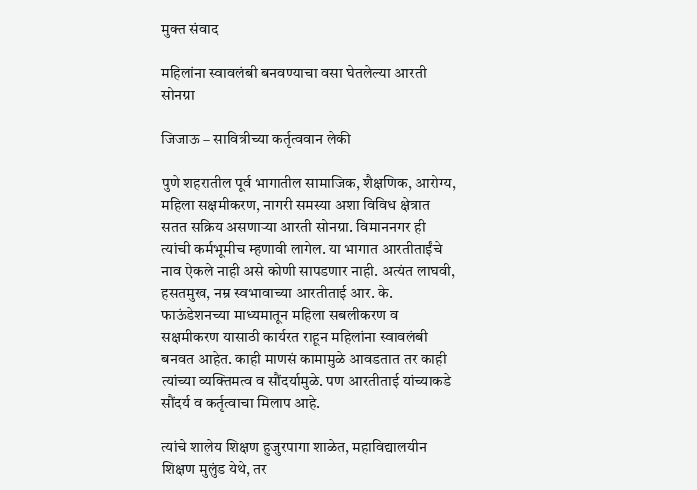मुक्त संवाद

महिलांना स्वावलंबी बनवण्याचा वसा घेतलेल्या आरती सोनग्रा

जिजाऊ – सावित्रीच्या कर्तृत्ववान लेकी

पुणे शहरातील पूर्व भागातील सामाजिक, शैक्षणिक, आरोग्य, महिला सक्षमीकरण, नागरी समस्या अशा विविध क्षेत्रात सतत सक्रिय असणाऱ्या आरती सोनग्रा. विमाननगर ही त्यांची कर्मभूमीच म्हणावी लागेल. या भागात आरतीताईंचे नाव ऐकले नाही असे कोणी सापडणार नाही. अत्यंत लाघवी, हसतमुख, नम्र स्वभावाच्या आरतीताई आर. के. फाऊंडेशनच्या माध्यमातून महिला सबलीकरण व सक्षमीकरण यासाठी कार्यरत राहून महिलांना स्वावलंबी बनवत आहेत. काही माणसं कामामुळे आवडतात तर काही त्यांच्या व्यक्तिमत्व व सौंदर्यामुळे. पण आरतीताई यांच्याकडे सौंदर्य व कर्तृत्वाचा मिलाप आहे.

त्यांचे शालेय शिक्षण हुजुरपागा शाळेत, महाविद्यालयीन शिक्षण मुलुंड येथे, तर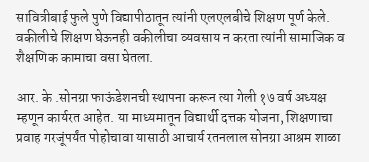सावित्रीबाई फुले पुणे विद्यापीठातून त्यांनी एलएलबीचे शिक्षण पूर्ण केले. वकीलीचे शिक्षण घेऊनही वकीलीचा व्यवसाय न करता त्यांनी सामाजिक व शैक्षणिक कामाचा वसा घेतला.

आर. के .सोनग्रा फाऊंडेशनची स्थापना करून त्या गेली १७ वर्ष अध्यक्ष म्हणून कार्यरत आहेत. या माध्यमातून विद्यार्थी दत्तक योजना, शिक्षणाचा प्रवाह गरजूंपर्यंत पोहोचावा यासाठी आचार्य रतनलाल सोनग्रा आश्रम शाळा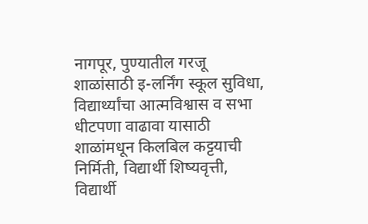नागपूर, पुण्यातील गरजू शाळांसाठी इ-लर्निंग स्कूल सुविधा, विद्यार्थ्यांचा आत्मविश्वास व सभा धीटपणा वाढावा यासाठी शाळांमधून किलबिल कट्टयाची निर्मिती, विद्यार्थी शिष्यवृत्ती, विद्यार्थी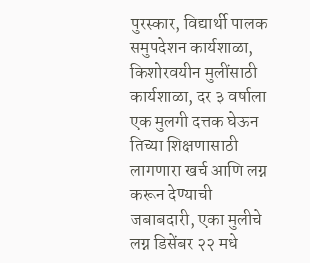पुरस्कार, विद्यार्थी पालक समुपदेशन कार्यशाळा, किशोरवयीन मुलींसाठी कार्यशाळा, दर ३ वर्षाला एक मुलगी दत्तक घेऊन तिच्या शिक्षणासाठी लागणारा खर्च आणि लग्न करून देण्याची जबाबदारी, एका मुलीचे लग्न डिसेंबर २२ मधे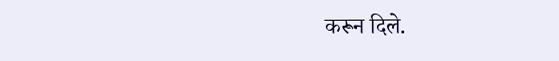करून दिले.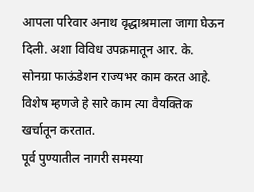आपला परिवार अनाथ वृद्धाश्रमाला जागा घेऊन दिली. अशा विविध उपक्रमातून आर. के. सोनग्रा फाऊंडेशन राज्यभर काम करत आहे. विशेष म्हणजे हे सारे काम त्या वैयक्तिक खर्चातून करतात.
पूर्व पुण्यातील नागरी समस्या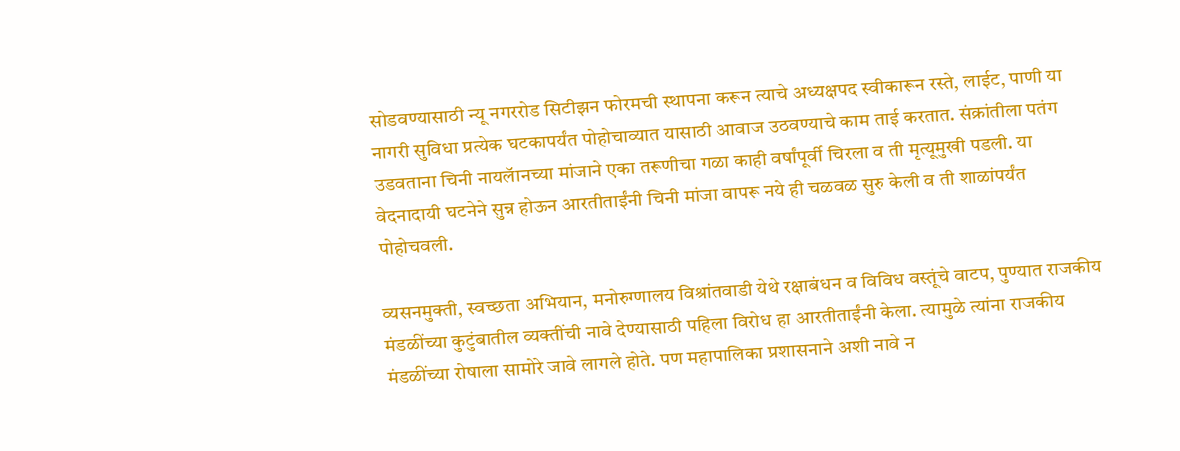सोडवण्यासाठी न्यू नगररोड सिटीझन फोरमची स्थापना करून त्याचे अध्यक्षपद स्वीकारून रस्ते, लाईट, पाणी या नागरी सुविधा प्रत्येक घटकापर्यंत पोहोचाव्यात यासाठी आवाज उठवण्याचे काम ताई करतात. संक्रांतीला पतंग उडवताना चिनी नायलॅानच्या मांजाने एका तरूणीचा गळा काही वर्षांपूर्वी चिरला व ती मृत्यूमुखी पडली. या वेदनादायी घटनेने सुन्न होऊन आरतीताईंनी चिनी मांजा वापरू नये ही चळवळ सुरु केली व ती शाळांपर्यंत पोहोचवली.

व्यसनमुक्ती, स्वच्छता अभियान, मनोरुग्णालय विश्रांतवाडी येथे रक्षाबंधन व विविध वस्तूंचे वाटप, पुण्यात राजकीय मंडळींच्या कुटुंबातील व्यक्तींची नावे देण्यासाठी पहिला विरोध हा आरतीताईंनी केला. त्यामुळे त्यांना राजकीय मंडळींच्या रोषाला सामोरे जावे लागले होते. पण महापालिका प्रशासनाने अशी नावे न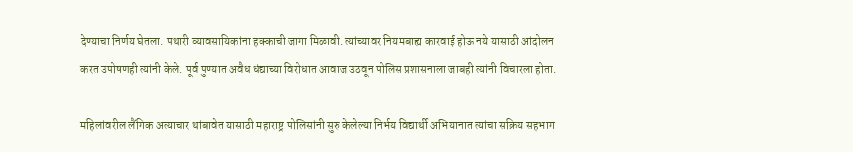देण्याचा निर्णय घेतला. पथारी व्यावसायिकांना हक्काची जागा मिळावी. त्यांच्यावर नियमबाह्य कारवाई होऊ नये यासाठी आंदोलन करत उपोषणही त्यांनी केले. पूर्व पुण्यात अवैध धंद्याच्या विरोधात आवाज उठवून पोलिस प्रशासनाला जाबही त्यांनी विचारला होता.

महिलांवरील लैंगिक अत्याचार थांबावेत यासाठी महाराष्ट्र पोलिसांनी सुरु केलेल्या निर्भय विद्यार्थी अभियानात त्यांचा सक्रिय सहभाग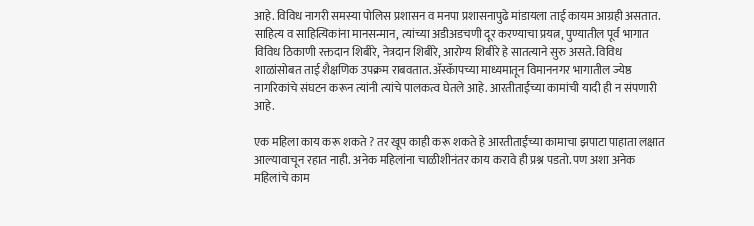आहे. विविध नागरी समस्या पोलिस प्रशासन व मनपा प्रशासनापुढे मांडायला ताई कायम आग्रही असतात. साहित्य व साहित्यिकांना मानसन्मान, त्यांच्या अडीअडचणी दूर करण्याचा प्रयत्न, पुण्यातील पूर्व भागात विविध ठिकाणी रक्तदान शिबीरे, नेत्रदान शिबीरे, आरोग्य शिबीरे हे सातत्याने सुरु असते. विविध शाळांसोबत ताई शैक्षणिक उपक्रम राबवतात. ॲस्कॅापच्या माध्यमातून विमाननगर भागातील ज्येष्ठ नागरिकांचे संघटन करून त्यांनी त्यांचे पालकत्व घेतले आहे. आरतीताईंच्या कामांची यादी ही न संपणारी आहे.

एक महिला काय करू शकते ? तर खूप काही करू शकते हे आरतीताईंच्या कामाचा झपाटा पाहाता लक्षात आल्यावाचून रहात नाही. अनेक महिलांना चाळीशीनंतर काय करावे ही प्रश्न पडतो. पण अशा अनेक महिलांचे काम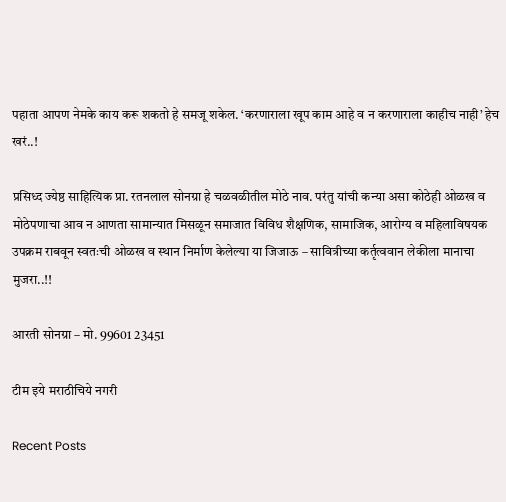पहाता आपण नेमके काय करू शकतो हे समजू शकेल. ‘करणाराला खूप काम आहे व न करणाराला काहीच नाही’ हेच खरं..!

प्रसिध्द ज्येष्ठ साहित्यिक प्रा. रतनलाल सोनग्रा हे चळवळीतील मोठे नाव. परंतु यांची कन्या असा कोठेही ओळख व मोठेपणाचा आव न आणता सामान्यात मिसळून समाजात विविध शैक्षणिक, सामाजिक, आरोग्य व महिलाविषयक उपक्रम राबवून स्वतःची ओळख व स्थान निर्माण केलेल्या या जिजाऊ – सावित्रीच्या कर्तृत्ववान लेकीला मानाचा मुजरा..!!

आरती सोनग्रा – मो. 99601 23451

टीम इये मराठीचिये नगरी

Recent Posts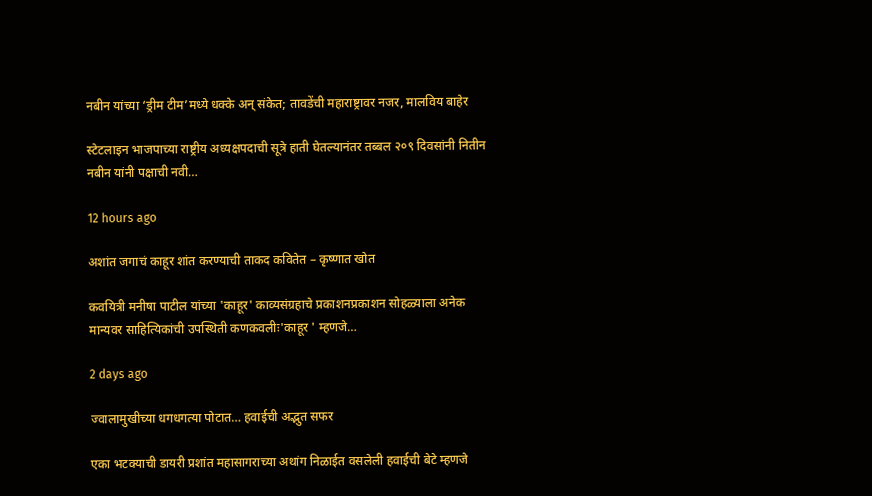नबीन यांच्या ‘ड्रीम टीम’मध्ये धक्के अन् संकेत; तावडेंची महाराष्ट्रावर नजर, मालविय बाहेर

स्टेटलाइन भाजपाच्या राष्ट्रीय अध्यक्षपदाची सूत्रे हाती घेतल्यानंतर तब्बल २०९ दिवसांनी नितीन नबीन यांनी पक्षाची नवी…

12 hours ago

अशांत जगाचं काहूर शांत करण्याची ताकद कवितेत – कृष्णात खोत

कवयित्री मनीषा पाटील यांच्या 'काहूर' काव्यसंग्रहाचे प्रकाशनप्रकाशन सोहळ्याला अनेक मान्यवर साहित्यिकांची उपस्थिती कणकवलीः'काहूर ' म्हणजे…

2 days ago

ज्वालामुखीच्या धगधगत्या पोटात… हवाईची अद्भुत सफर

एका भटक्याची डायरी प्रशांत महासागराच्या अथांग निळाईत वसलेली हवाईची बेटे म्हणजे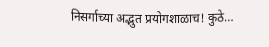निसर्गाच्या अद्भुत प्रयोगशाळाच! कुठे…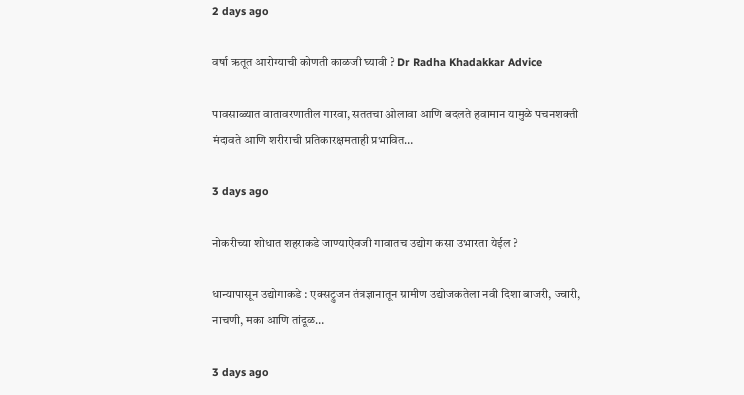2 days ago

वर्षा ऋतूत आरोग्याची कोणती काळजी घ्यावी ? Dr Radha Khadakkar Advice

पावसाळ्यात वातावरणातील गारवा, सततचा ओलावा आणि बदलते हवामान यामुळे पचनशक्ती मंदावते आणि शरीराची प्रतिकारक्षमताही प्रभावित…

3 days ago

नोकरीच्या शोधात शहराकडे जाण्याऐवजी गावातच उद्योग कसा उभारता येईल ?

धान्यापासून उद्योगाकडे : एक्सट्रुजन तंत्रज्ञानातून ग्रामीण उद्योजकतेला नवी दिशा बाजरी, ज्वारी, नाचणी, मका आणि तांदूळ…

3 days ago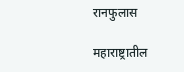रानफुलास

महाराष्ट्रातील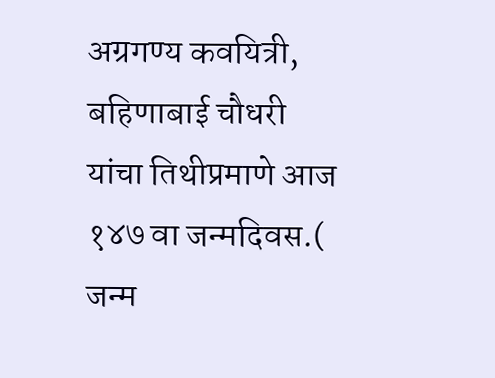अग्रगण्य कवयित्री, बहिणाबाई चौधरी यांचा तिथीप्रमाणे आज १४७ वा जन्मदिवस.( जन्म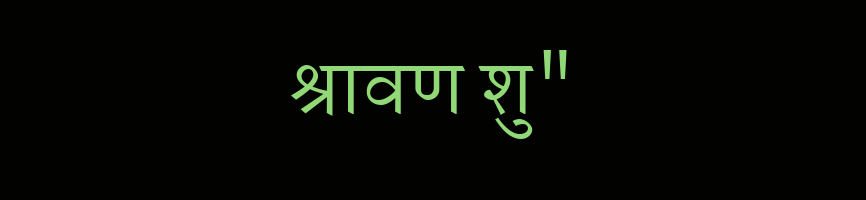श्रावण शु"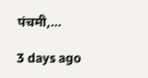पंचमी,…

3 days ago